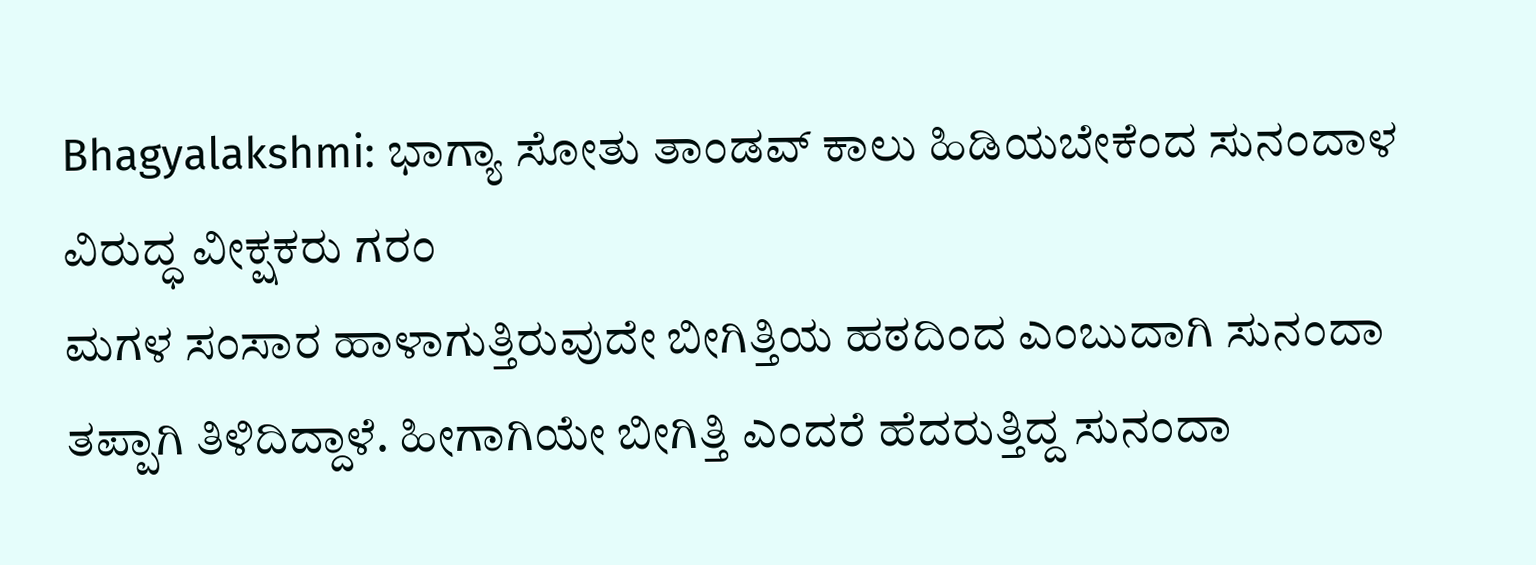Bhagyalakshmi: ಭಾಗ್ಯಾ ಸೋತು ತಾಂಡವ್ ಕಾಲು ಹಿಡಿಯಬೇಕೆಂದ ಸುನಂದಾಳ ವಿರುದ್ಧ ವೀಕ್ಷಕರು ಗರಂ
ಮಗಳ ಸಂಸಾರ ಹಾಳಾಗುತ್ತಿರುವುದೇ ಬೀಗಿತ್ತಿಯ ಹಠದಿಂದ ಎಂಬುದಾಗಿ ಸುನಂದಾ ತಪ್ಪಾಗಿ ತಿಳಿದಿದ್ದಾಳೆ. ಹೀಗಾಗಿಯೇ ಬೀಗಿತ್ತಿ ಎಂದರೆ ಹೆದರುತ್ತಿದ್ದ ಸುನಂದಾ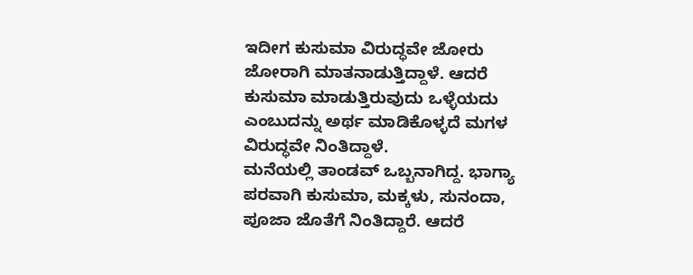ಇದೀಗ ಕುಸುಮಾ ವಿರುದ್ಧವೇ ಜೋರು ಜೋರಾಗಿ ಮಾತನಾಡುತ್ತಿದ್ದಾಳೆ. ಆದರೆ ಕುಸುಮಾ ಮಾಡುತ್ತಿರುವುದು ಒಳ್ಳೆಯದು ಎಂಬುದನ್ನು ಅರ್ಥ ಮಾಡಿಕೊಳ್ಳದೆ ಮಗಳ ವಿರುದ್ಧವೇ ನಿಂತಿದ್ದಾಳೆ.
ಮನೆಯಲ್ಲಿ ತಾಂಡವ್ ಒಬ್ಬನಾಗಿದ್ದ. ಭಾಗ್ಯಾ ಪರವಾಗಿ ಕುಸುಮಾ, ಮಕ್ಕಳು, ಸುನಂದಾ, ಪೂಜಾ ಜೊತೆಗೆ ನಿಂತಿದ್ದಾರೆ. ಆದರೆ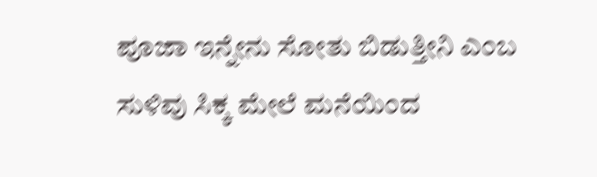ಪೂಜಾ ಇನ್ನೇನು ಸೋತು ಬಿಡುತ್ತೀನಿ ಎಂಬ ಸುಳಿವು ಸಿಕ್ಕ ಮೇಲೆ ಮನೆಯಿಂದ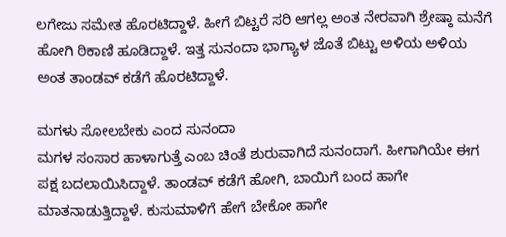ಲಗೇಜು ಸಮೇತ ಹೊರಟಿದ್ದಾಳೆ. ಹೀಗೆ ಬಿಟ್ಟರೆ ಸರಿ ಆಗಲ್ಲ ಅಂತ ನೇರವಾಗಿ ಶ್ರೇಷ್ಠಾ ಮನೆಗೆ ಹೋಗಿ ಠಿಕಾಣಿ ಹೂಡಿದ್ದಾಳೆ. ಇತ್ತ ಸುನಂದಾ ಭಾಗ್ಯಾಳ ಜೊತೆ ಬಿಟ್ಟು ಅಳಿಯ ಅಳಿಯ ಅಂತ ತಾಂಡವ್ ಕಡೆಗೆ ಹೊರಟಿದ್ದಾಳೆ.

ಮಗಳು ಸೋಲಬೇಕು ಎಂದ ಸುನಂದಾ
ಮಗಳ ಸಂಸಾರ ಹಾಳಾಗುತ್ತೆ ಎಂಬ ಚಿಂತೆ ಶುರುವಾಗಿದೆ ಸುನಂದಾಗೆ. ಹೀಗಾಗಿಯೇ ಈಗ ಪಕ್ಷ ಬದಲಾಯಿಸಿದ್ದಾಳೆ. ತಾಂಡವ್ ಕಡೆಗೆ ಹೋಗಿ, ಬಾಯಿಗೆ ಬಂದ ಹಾಗೇ ಮಾತನಾಡುತ್ತಿದ್ದಾಳೆ. ಕುಸುಮಾಳಿಗೆ ಹೇಗೆ ಬೇಕೋ ಹಾಗೇ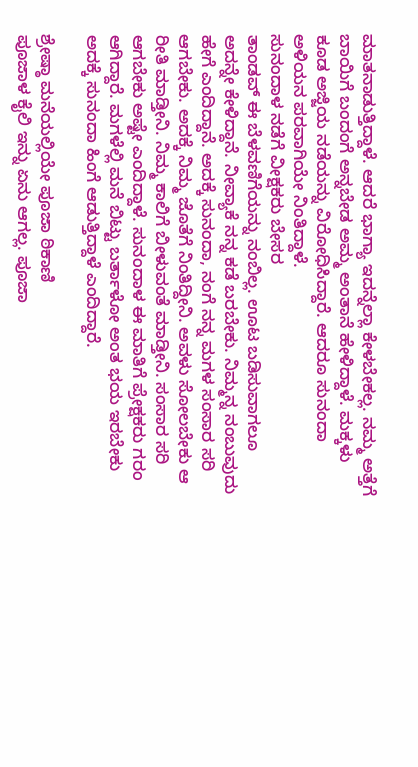ಮಾತನಾಡುತ್ತಿದ್ದಾಳೆ. ಆದರೆ ಭಾಗ್ಯಾ ಇದನ್ನೆಲ್ಲಾ ಕೇಳಬೇಕಲ್ಲ. ನಮ್ಮ ಅತ್ತೆಗೆ ಬಾಯಿಗೆ ಬಂದಂಗೆ ಅನ್ನಬೇಡ ಅಮ್ಮ ಅಂತಾನೆ ಹೇಳಿದ್ದಾಳೆ. ಮಕ್ಕಳು ಕೂಡ ಅಜ್ಜಿಯ ನಡೆಯನ್ನು ವಿರೋಧಿಸಿದ್ದಾರೆ. ಆದರೂ ಸುನಂದಾ ಅಳಿಯನ ಪರವಾಗಿಯೇ ನಿಂತಿದ್ದಾಳೆ.
ಸುನಂದಾಳ ನಡೆಗೆ ವೀಕ್ಷಕರು ಬೇಸರ
ತಾಂಡವ್ ಈ ಬೆಳವಣಿಗೆಯನ್ನು ನಂಬಿಲ್ಲ. ಊಟ ಬಡಿಸುವಾಗಲೂ ಅದನ್ನೇ ಕೇಳಿದ್ದಾನೆ. ನೀವ್ಯಾಕೆ ನನ್ನ ಕಡೆ ಬರಬೇಕು. ನಿಮ್ಮನ್ನ ನಂಬುವುದು ಹೇಗೆ ಎಂದಿದ್ದಾನೆ. ಅದಕ್ಕೆ ಸುನಂದಾ, ನಂಗೆ ನನ್ನ ಮಗಳ ಸಂಸಾರ ಸರಿ ಆಗಬೇಕು. ಅದಕ್ಕೆ ನಿಮ್ಮ ಜೊತೆಗೆ ನಿಂತಿದ್ದೀನಿ. ಅವಳು ಸೋಲಬೇಕು ಆ ರೀತಿ ಮಾಡ್ತೀನಿ. ನಿಮ್ಮ ಕಾಲಿಗೆ ಬೀಳುವಂತೆ ಮಾಡ್ತೀನಿ. ಸಂಸಾರ ಸರಿ ಆಗಬೇಕು ಅಷ್ಟೇ ಎಂದಿದ್ದಾಳೆ. ಸುನಂದಾಳ ಈ ಮಾತಿಗೆ ಪ್ರೇಕ್ಷಕರು ಗರಂ ಆಗಿದ್ದಾರೆ. ಮಗಳೆಲ್ಲಿ ಮನೆ ಬಿಟ್ಟು ಬರ್ತಾಳೋ ಅಂತ ಭಯ ಇರಬೇಕು ಅದಕ್ಕೆ ಸುನಂದಾ ಹಿಂಗೆ ಆಡುತ್ತಿದ್ದಾಳೆ ಎಂದಿದ್ದಾರೆ.

ಶ್ರೇಷ್ಠಾ ಮನೆಯಲ್ಲಿಯೇ ಪೂಜಾ ಠಿಕಾಣಿ
ಪೂಜಾಳ ಕೈಲಿ ಇನ್ನು ಏನು ಆಗಲ್ಲ. ಪೂಜಾ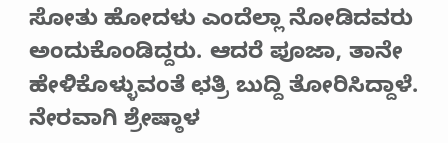ಸೋತು ಹೋದಳು ಎಂದೆಲ್ಲಾ ನೋಡಿದವರು ಅಂದುಕೊಂಡಿದ್ದರು. ಆದರೆ ಪೂಜಾ, ತಾನೇ ಹೇಳಿಕೊಳ್ಳುವಂತೆ ಛತ್ರಿ ಬುದ್ದಿ ತೋರಿಸಿದ್ದಾಳೆ. ನೇರವಾಗಿ ಶ್ರೇಷ್ಠಾಳ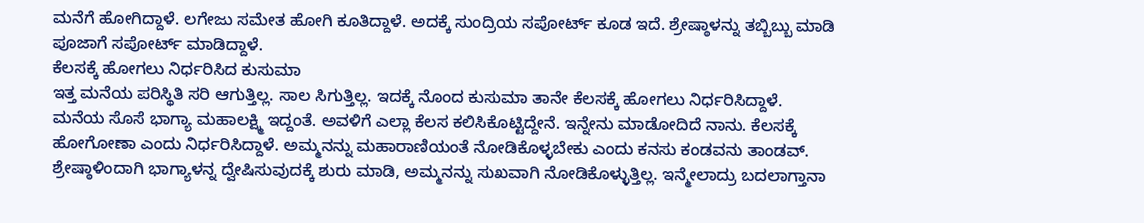ಮನೆಗೆ ಹೋಗಿದ್ದಾಳೆ. ಲಗೇಜು ಸಮೇತ ಹೋಗಿ ಕೂತಿದ್ದಾಳೆ. ಅದಕ್ಕೆ ಸುಂದ್ರಿಯ ಸಪೋರ್ಟ್ ಕೂಡ ಇದೆ. ಶ್ರೇಷ್ಠಾಳನ್ನು ತಬ್ಬಿಬ್ಬು ಮಾಡಿ ಪೂಜಾಗೆ ಸಪೋರ್ಟ್ ಮಾಡಿದ್ದಾಳೆ.
ಕೆಲಸಕ್ಕೆ ಹೋಗಲು ನಿರ್ಧರಿಸಿದ ಕುಸುಮಾ
ಇತ್ತ ಮನೆಯ ಪರಿಸ್ಥಿತಿ ಸರಿ ಆಗುತ್ತಿಲ್ಲ. ಸಾಲ ಸಿಗುತ್ತಿಲ್ಲ. ಇದಕ್ಕೆ ನೊಂದ ಕುಸುಮಾ ತಾನೇ ಕೆಲಸಕ್ಕೆ ಹೋಗಲು ನಿರ್ಧರಿಸಿದ್ದಾಳೆ. ಮನೆಯ ಸೊಸೆ ಭಾಗ್ಯಾ ಮಹಾಲಕ್ಷ್ಮಿ ಇದ್ದಂತೆ. ಅವಳಿಗೆ ಎಲ್ಲಾ ಕೆಲಸ ಕಲಿಸಿಕೊಟ್ಟಿದ್ದೇನೆ. ಇನ್ನೇನು ಮಾಡೋದಿದೆ ನಾನು. ಕೆಲಸಕ್ಕೆ ಹೋಗೋಣಾ ಎಂದು ನಿರ್ಧರಿಸಿದ್ದಾಳೆ. ಅಮ್ಮನನ್ನು ಮಹಾರಾಣಿಯಂತೆ ನೋಡಿಕೊಳ್ಳಬೇಕು ಎಂದು ಕನಸು ಕಂಡವನು ತಾಂಡವ್. ಶ್ರೇಷ್ಠಾಳಿಂದಾಗಿ ಭಾಗ್ಯಾಳನ್ನ ದ್ವೇಷಿಸುವುದಕ್ಕೆ ಶುರು ಮಾಡಿ, ಅಮ್ಮನನ್ನು ಸುಖವಾಗಿ ನೋಡಿಕೊಳ್ಳುತ್ತಿಲ್ಲ. ಇನ್ಮೇಲಾದ್ರು ಬದಲಾಗ್ತಾನಾ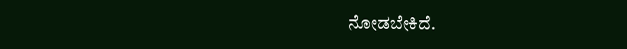ನೋಡಬೇಕಿದೆ.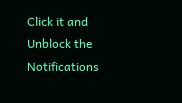Click it and Unblock the Notifications